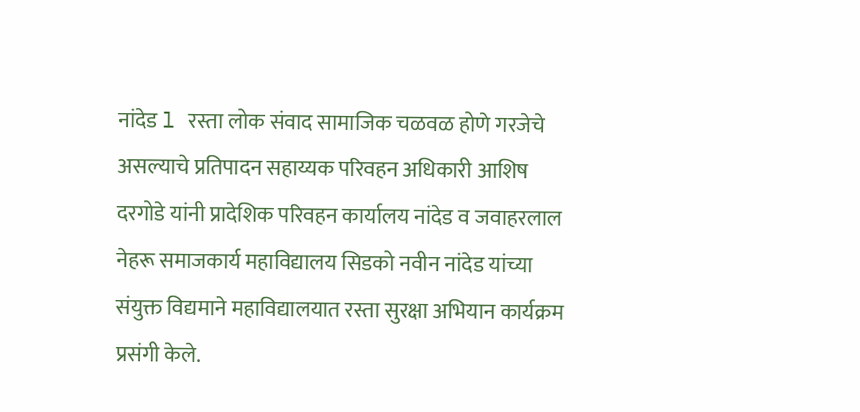नांदेड l रस्ता लोक संवाद सामाजिक चळवळ होणे गरजेचे असल्याचे प्रतिपादन सहाय्यक परिवहन अधिकारी आशिष दरगोडे यांनी प्रादेशिक परिवहन कार्यालय नांदेड व जवाहरलाल नेहरू समाजकार्य महाविद्यालय सिडको नवीन नांदेड यांच्या संयुक्त विद्यमाने महाविद्यालयात रस्ता सुरक्षा अभियान कार्यक्रम प्रसंगी केले.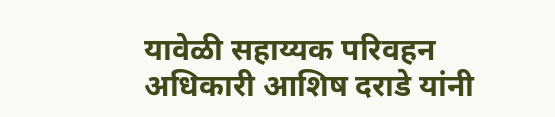यावेळी सहाय्यक परिवहन अधिकारी आशिष दराडे यांनी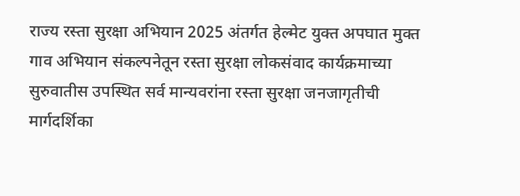राज्य रस्ता सुरक्षा अभियान 2025 अंतर्गत हेल्मेट युक्त अपघात मुक्त गाव अभियान संकल्पनेतून रस्ता सुरक्षा लोकसंवाद कार्यक्रमाच्या सुरुवातीस उपस्थित सर्व मान्यवरांना रस्ता सुरक्षा जनजागृतीची मार्गदर्शिका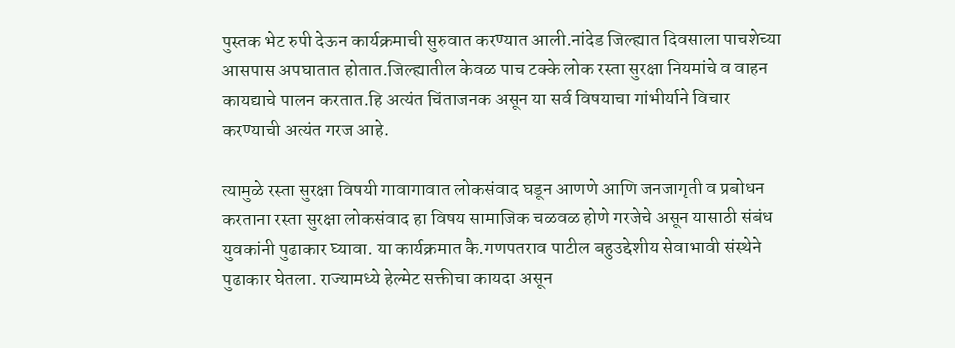पुस्तक भेट रुपी देऊन कार्यक्रमाची सुरुवात करण्यात आली.नांदेड जिल्ह्यात दिवसाला पाचशेच्या आसपास अपघातात होतात.जिल्ह्यातील केवळ पाच टक्के लोक रस्ता सुरक्षा नियमांचे व वाहन कायद्याचे पालन करतात.हि अत्यंत चिंताजनक असून या सर्व विषयाचा गांभीर्याने विचार करण्याची अत्यंत गरज आहे.

त्यामुळे रस्ता सुरक्षा विषयी गावागावात लोकसंवाद घडून आणणे आणि जनजागृती व प्रबोधन करताना रस्ता सुरक्षा लोकसंवाद हा विषय सामाजिक चळवळ होणे गरजेचे असून यासाठी संबंध युवकांनी पुढाकार घ्यावा. या कार्यक्रमात कै.गणपतराव पाटील बहुउद्देशीय सेवाभावी संस्थेने पुढाकार घेतला. राज्यामध्ये हेल्मेट सक्तीचा कायदा असून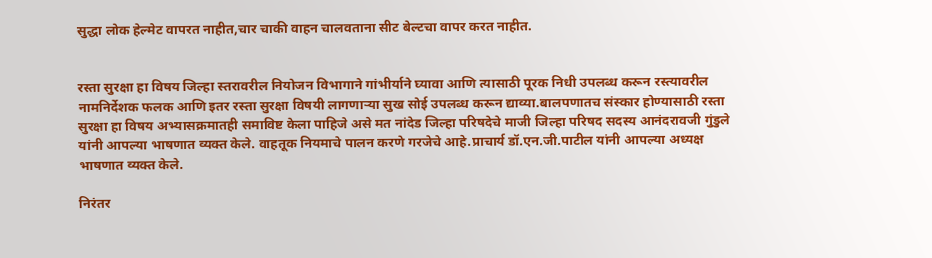सुद्धा लोक हेल्मेट वापरत नाहीत,चार चाकी वाहन चालवताना सीट बेल्टचा वापर करत नाहीत.


रस्ता सुरक्षा हा विषय जिल्हा स्तरावरील नियोजन विभागाने गांभीर्याने घ्यावा आणि त्यासाठी पूरक निधी उपलब्ध करून रस्त्यावरील नामनिर्देशक फलक आणि इतर रस्ता सुरक्षा विषयी लागणाऱ्या सुख सोई उपलब्ध करून द्याव्या.बालपणातच संस्कार होण्यासाठी रस्ता सुरक्षा हा विषय अभ्यासक्रमातही समाविष्ट केला पाहिजे असे मत नांदेड जिल्हा परिषदेचे माजी जिल्हा परिषद सदस्य आनंदरावजी गुंडुले यांनी आपल्या भाषणात व्यक्त केले. वाहतूक नियमाचे पालन करणे गरजेचे आहे.प्राचार्य डॉ.एन.जी.पाटील यांनी आपल्या अध्यक्ष भाषणात व्यक्त केले.

निरंतर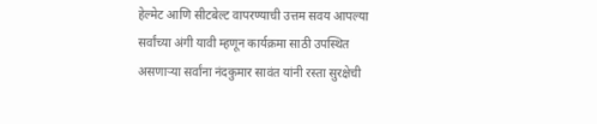हेल्मेट आणि सीटबेल्ट वापरण्याची उत्तम सवय आपल्या सर्वांच्या अंगी यावी म्हणून कार्यक्रमा साठी उपस्थित असणाऱ्या सर्वांना नंदकुमार सावंत यांनी रस्ता सुरक्षेची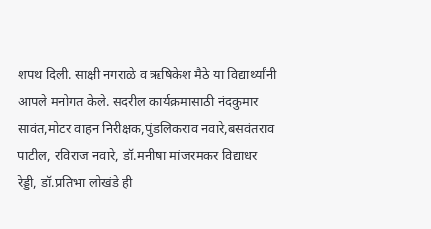शपथ दिली. साक्षी नगराळे व ऋषिकेश मैठे या विद्यार्थ्यांनी आपले मनोगत केले. सदरील कार्यक्रमासाठी नंदकुमार सावंत,मोटर वाहन निरीक्षक,पुंडलिकराव नवारे,बसवंतराव पाटील, रविराज नवारे, डॉ.मनीषा मांजरमकर विद्याधर रेड्डी, डॉ.प्रतिभा लोखंडे ही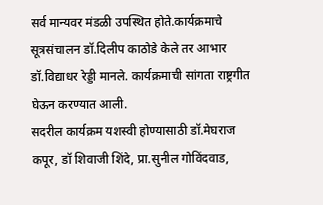सर्व मान्यवर मंडळी उपस्थित होते.कार्यक्रमाचे सूत्रसंचालन डॉ.दिलीप काठोडे केले तर आभार डॉ.विद्याधर रेड्डी मानले. कार्यक्रमाची सांगता राष्ट्रगीत घेऊन करण्यात आली.
सदरील कार्यक्रम यशस्वी होण्यासाठी डॉ.मेघराज कपूर, डॉ शिवाजी शिंदे, प्रा.सुनील गोविंदवाड,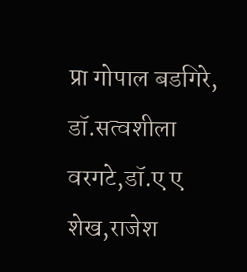प्रा गोपाल बडगिरे, डॉ.सत्वशीला वरगटे,डॉ.ए ए शेख,राजेश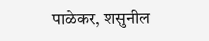पाळेकर, शसुनील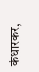कंधारकर,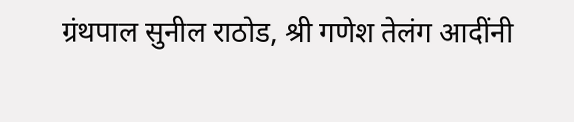ग्रंथपाल सुनील राठोड, श्री गणेश तेलंग आदींनी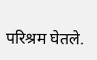परिश्रम घेतले.